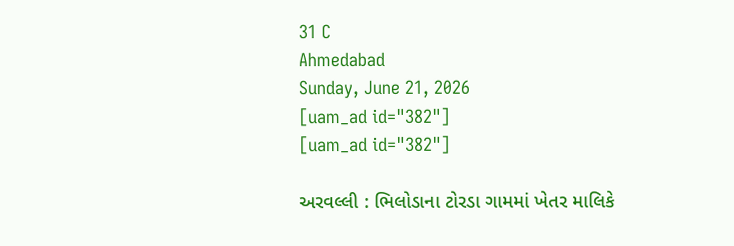31 C
Ahmedabad
Sunday, June 21, 2026
[uam_ad id="382"]
[uam_ad id="382"]

અરવલ્લી : ભિલોડાના ટોરડા ગામમાં ખેતર માલિકે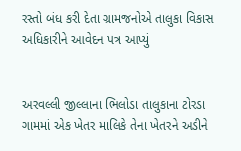રસ્તો બંધ કરી દેતા ગ્રામજનોએ તાલુકા વિકાસ અધિકારીને આવેદન પત્ર આપ્યું


અરવલ્લી જીલ્લાના ભિલોડા તાલુકાના ટોરડા ગામમાં એક ખેતર માલિકે તેના ખેતરને અડીને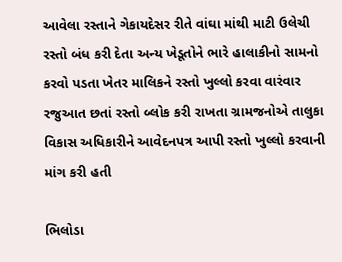આવેલા રસ્તાને ગેકાયદેસર રીતે વાંઘા માંથી માટી ઉલેચી રસ્તો બંધ કરી દેતા અન્ય ખેડૂતોને ભારે હાલાકીનો સામનો કરવો પડતા ખેતર માલિકને રસ્તો ખુલ્લો કરવા વારંવાર રજુઆત છતાં રસ્તો બ્લોક કરી રાખતા ગ્રામજનોએ તાલુકા વિકાસ અધિકારીને આવેદનપત્ર આપી રસ્તો ખુલ્લો કરવાની માંગ કરી હતી

ભિલોડા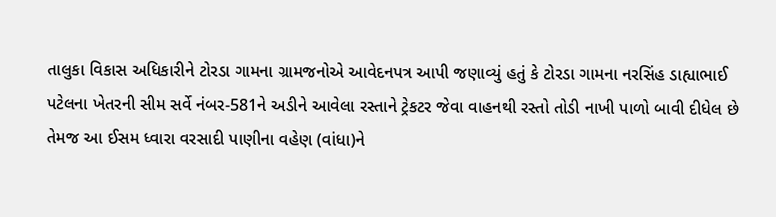તાલુકા વિકાસ અધિકારીને ટોરડા ગામના ગ્રામજનોએ આવેદનપત્ર આપી જણાવ્યું હતું કે ટોરડા ગામના નરસિંહ ડાહ્યાભાઈ પટેલના ખેતરની સીમ સર્વે નંબર-581ને અડીને આવેલા રસ્તાને ટ્રેકટર જેવા વાહનથી રસ્તો તોડી નાખી પાળો બાવી દીધેલ છે તેમજ આ ઈસમ ધ્વારા વરસાદી પાણીના વહેણ (વાંધા)ને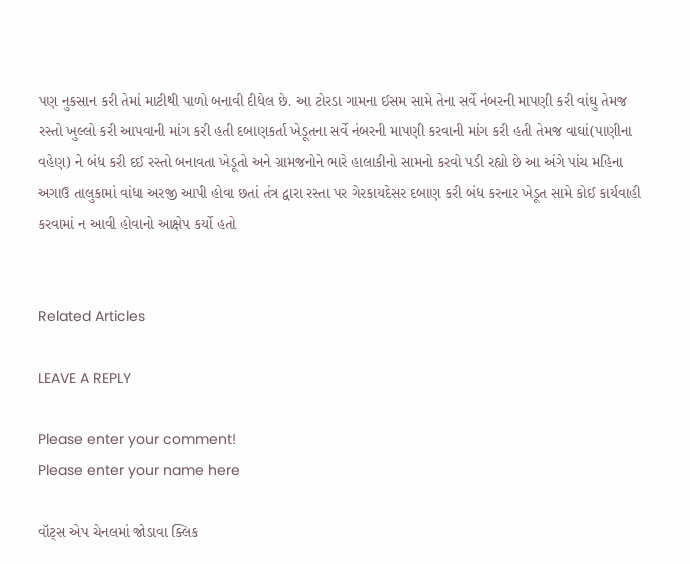પણ નુકસાન કરી તેમાં માટીથી પાળો બનાવી દીધેલ છે. આ ટોરડા ગામના ઈસમ સામે તેના સર્વે નંબરની માપણી કરી વાંઘુ તેમજ રસ્તો ખુલ્લો કરી આપવાની માંગ કરી હતી દબાણકર્તા ખેડૂતના સર્વે નંબરની માપણી કરવાની માંગ કરી હતી તેમજ વાઘાં(પાણીના વહેણ) ને બંધ કરી દઈ રસ્તો બનાવતા ખેડૂતો અને ગ્રામજનોને ભારે હાલાકીનો સામનો કરવો પડી રહ્યો છે આ અંગે પાંચ મહિના અગાઉ તાલુકામાં વાંધા અરજી આપી હોવા છતાં તંત્ર દ્વારા રસ્તા પર ગેરકાયદેસર દબાણ કરી બંધ કરનાર ખેડૂત સામે કોઈ કાર્યવાહી કરવામાં ન આવી હોવાનો આક્ષેપ કર્યો હતો


Related Articles

LEAVE A REPLY

Please enter your comment!
Please enter your name here

વૉટ્સ એપ ચેનલમાં જોડાવા ક્લિક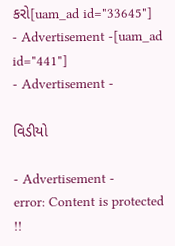કરો[uam_ad id="33645"]
- Advertisement -[uam_ad id="441"]
- Advertisement -

વિડીયો

- Advertisement -
error: Content is protected !!